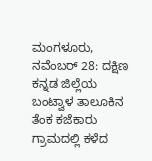ಮಂಗಳೂರು, ನವೆಂಬರ್ 28: ದಕ್ಷಿಣ ಕನ್ನಡ ಜಿಲ್ಲೆಯ ಬಂಟ್ವಾಳ ತಾಲೂಕಿನ ತೆಂಕ ಕಜೆಕಾರು ಗ್ರಾಮದಲ್ಲಿ ಕಳೆದ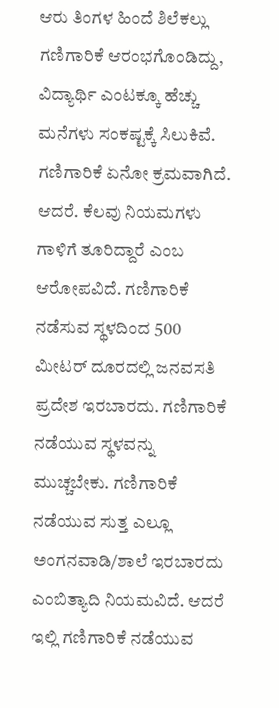ಆರು ತಿಂಗಳ ಹಿಂದೆ ಶಿಲೆಕಲ್ಲು ಗಣಿಗಾರಿಕೆ ಆರಂಭಗೊಂಡಿದ್ದು, ವಿದ್ಯಾರ್ಥಿ ಎಂಟಕ್ಕೂ ಹೆಚ್ಚು ಮನೆಗಳು ಸಂಕಷ್ಟಕ್ಕೆ ಸಿಲುಕಿವೆ. ಗಣಿಗಾರಿಕೆ ಏನೋ ಕ್ರಮವಾಗಿದೆ. ಆದರೆ. ಕೆಲವು ನಿಯಮಗಳು ಗಾಳಿಗೆ ತೂರಿದ್ದಾರೆ ಎಂಬ ಆರೋಪವಿದೆ. ಗಣಿಗಾರಿಕೆ ನಡೆಸುವ ಸ್ಥಳದಿಂದ 500 ಮೀಟರ್ ದೂರದಲ್ಲಿ ಜನವಸತಿ ಪ್ರದೇಶ ಇರಬಾರದು. ಗಣಿಗಾರಿಕೆ ನಡೆಯುವ ಸ್ಥಳವನ್ನು ಮುಚ್ಚಬೇಕು. ಗಣಿಗಾರಿಕೆ ನಡೆಯುವ ಸುತ್ತ ಎಲ್ಲೂ ಅಂಗನವಾಡಿ/ಶಾಲೆ ಇರಬಾರದು ಎಂಬಿತ್ಯಾದಿ ನಿಯಮವಿದೆ. ಆದರೆ ಇಲ್ಲಿ ಗಣಿಗಾರಿಕೆ ನಡೆಯುವ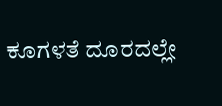ಕೂಗಳತೆ ದೂರದಲ್ಲೇ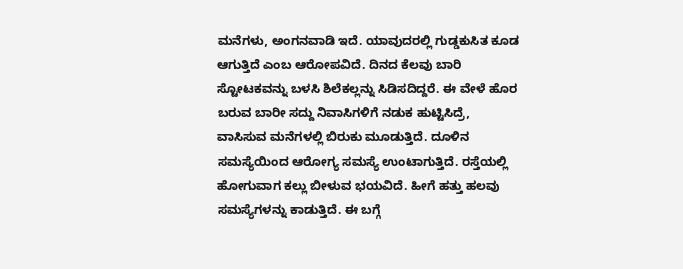ಮನೆಗಳು, ಅಂಗನವಾಡಿ ಇದೆ. ಯಾವುದರಲ್ಲಿ ಗುಡ್ಡಕುಸಿತ ಕೂಡ ಆಗುತ್ತಿದೆ ಎಂಬ ಆರೋಪವಿದೆ. ದಿನದ ಕೆಲವು ಬಾರಿ ಸ್ಟೋಟಕವನ್ನು ಬಳಸಿ ಶಿಲೆಕಲ್ಲನ್ನು ಸಿಡಿಸದಿದ್ದರೆ. ಈ ವೇಳೆ ಹೊರ ಬರುವ ಬಾರೀ ಸದ್ದು ನಿವಾಸಿಗಳಿಗೆ ನಡುಕ ಹುಟ್ಟಿಸಿದ್ರೆ, ವಾಸಿಸುವ ಮನೆಗಳಲ್ಲಿ ಬಿರುಕು ಮೂಡುತ್ತಿದೆ. ದೂಳಿನ ಸಮಸ್ಯೆಯಿಂದ ಆರೋಗ್ಯ ಸಮಸ್ಯೆ ಉಂಟಾಗುತ್ತಿದೆ. ರಸ್ತೆಯಲ್ಲಿ ಹೋಗುವಾಗ ಕಲ್ಲು ಬೀಳುವ ಭಯವಿದೆ. ಹೀಗೆ ಹತ್ತು ಹಲವು ಸಮಸ್ಯೆಗಳನ್ನು ಕಾಡುತ್ತಿದೆ. ಈ ಬಗ್ಗೆ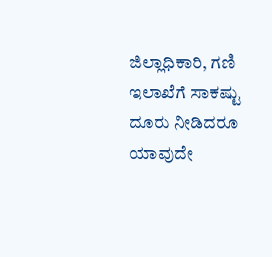ಜಿಲ್ಲಾಧಿಕಾರಿ, ಗಣಿ ಇಲಾಖೆಗೆ ಸಾಕಷ್ಟು ದೂರು ನೀಡಿದರೂ ಯಾವುದೇ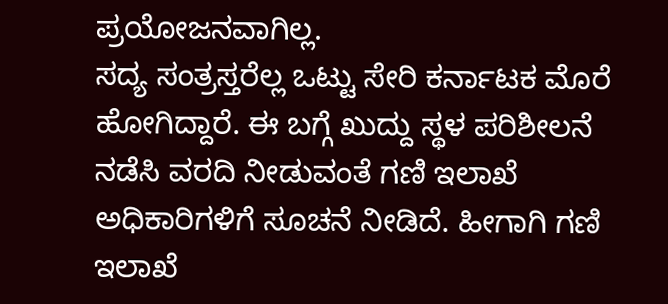ಪ್ರಯೋಜನವಾಗಿಲ್ಲ.
ಸದ್ಯ ಸಂತ್ರಸ್ತರೆಲ್ಲ ಒಟ್ಟು ಸೇರಿ ಕರ್ನಾಟಕ ಮೊರೆ ಹೋಗಿದ್ದಾರೆ. ಈ ಬಗ್ಗೆ ಖುದ್ದು ಸ್ಥಳ ಪರಿಶೀಲನೆ ನಡೆಸಿ ವರದಿ ನೀಡುವಂತೆ ಗಣಿ ಇಲಾಖೆ ಅಧಿಕಾರಿಗಳಿಗೆ ಸೂಚನೆ ನೀಡಿದೆ. ಹೀಗಾಗಿ ಗಣಿ ಇಲಾಖೆ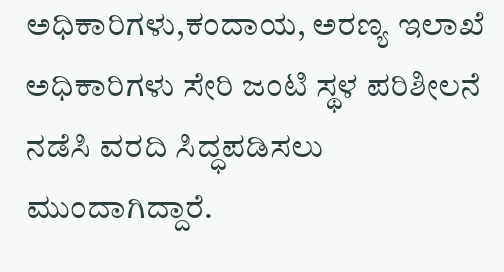ಅಧಿಕಾರಿಗಳು,ಕಂದಾಯ, ಅರಣ್ಯ ಇಲಾಖೆ ಅಧಿಕಾರಿಗಳು ಸೇರಿ ಜಂಟಿ ಸ್ಥಳ ಪರಿಶೀಲನೆ ನಡೆಸಿ ವರದಿ ಸಿದ್ಧಪಡಿಸಲು ಮುಂದಾಗಿದ್ದಾರೆ.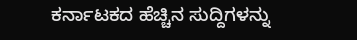ಕರ್ನಾಟಕದ ಹೆಚ್ಚಿನ ಸುದ್ದಿಗಳನ್ನು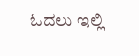ಓದಲು ಇಲ್ಲಿ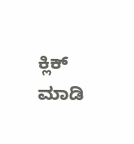ಕ್ಲಿಕ್ ಮಾಡಿ